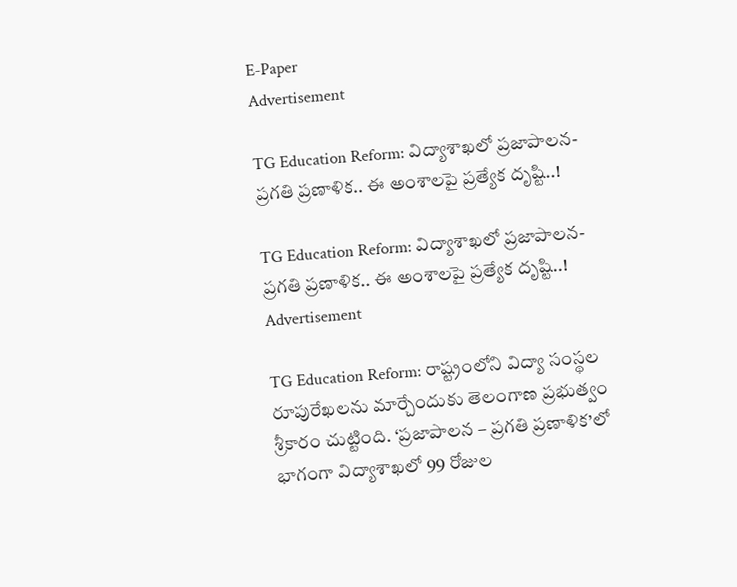E-Paper
Advertisement

TG Education Reform: విద్యాశాఖలో ప్రజాపాలన-ప్రగతి ప్రణాళిక.. ఈ అంశాలపై ప్రత్యేక దృష్టి..!

TG Education Reform: విద్యాశాఖలో ప్రజాపాలన-ప్రగతి ప్రణాళిక.. ఈ అంశాలపై ప్రత్యేక దృష్టి..!
Advertisement

TG Education Reform: రాష్ట్రంలోని విద్యా సంస్థల రూపురేఖలను మార్చేందుకు తెలంగాణ ప్రభుత్వం శ్రీకారం చుట్టింది. ‘ప్రజాపాలన – ప్రగతి ప్రణాళిక’లో భాగంగా విద్యాశాఖలో 99 రోజుల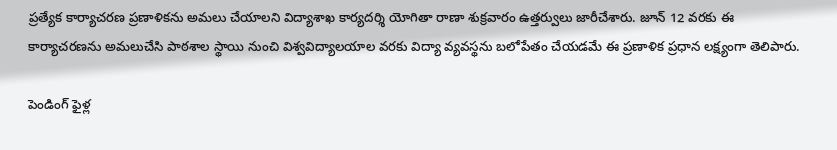ప్రత్యేక కార్యాచరణ ప్రణాళికను అమలు చేయాలని విద్యాశాఖ కార్యదర్శి యోగితా రాణా శుక్రవారం ఉత్తర్వులు జారీచేశారు. జూన్ 12 వరకు ఈ కార్యాచరణను అమలుచేసి పాఠశాల స్థాయి నుంచి విశ్వవిద్యాలయాల వరకు విద్యా వ్యవస్థను బలోపేతం చేయడమే ఈ ప్రణాళిక ప్రధాన లక్ష్యంగా తెలిపారు.

పెండింగ్ ఫైళ్ల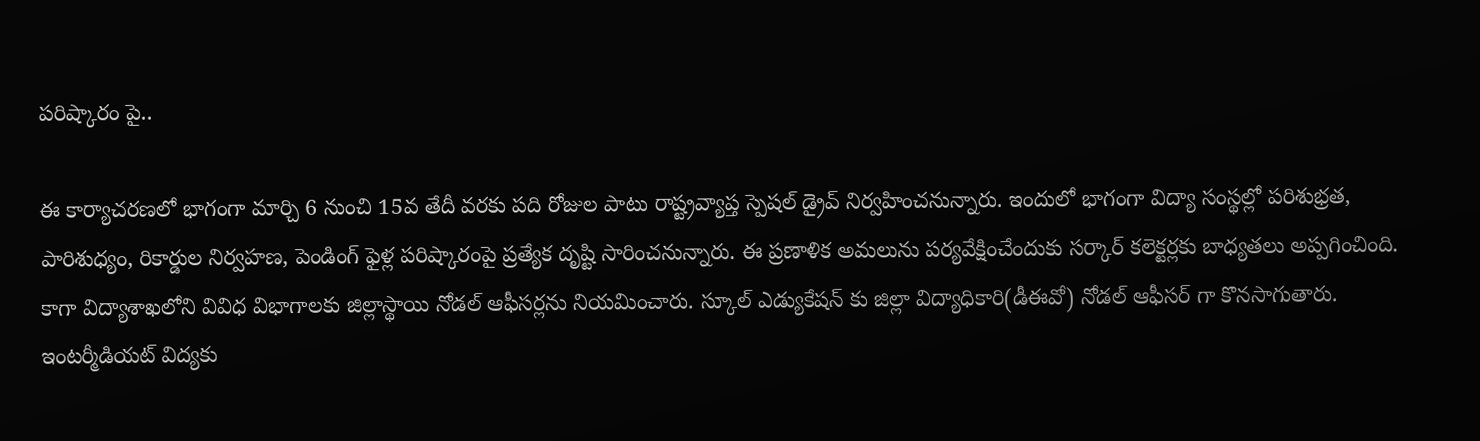పరిష్కారం పై..

ఈ కార్యాచరణలో భాగంగా మార్చి 6 నుంచి 15వ తేదీ వరకు పది రోజుల పాటు రాష్ట్రవ్యాప్త స్పెషల్ డ్రైవ్ నిర్వహించనున్నారు. ఇందులో భాగంగా విద్యా సంస్థల్లో పరిశుభ్రత, పారిశుధ్యం, రికార్డుల నిర్వహణ, పెండింగ్ ఫైళ్ల పరిష్కారంపై ప్రత్యేక దృష్టి సారించనున్నారు. ఈ ప్రణాళిక అమలును పర్యవేక్షించేందుకు సర్కార్ కలెక్టర్లకు బాధ్యతలు అప్పగించింది. కాగా విద్యాశాఖలోని వివిధ విభాగాలకు జిల్లాస్థాయి నోడల్ ఆఫీసర్లను నియమించారు. స్కూల్ ఎడ్యుకేషన్ కు జిల్లా విద్యాధికారి(డీఈవో) నోడల్ ఆఫీసర్ గా కొనసాగుతారు. ఇంటర్మీడియట్ విద్యకు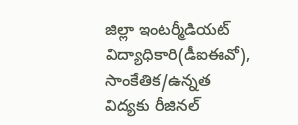జిల్లా ఇంటర్మీడియట్ విద్యాధికారి(డీఐఈవో), సాంకేతిక/ఉన్నత విద్యకు రీజినల్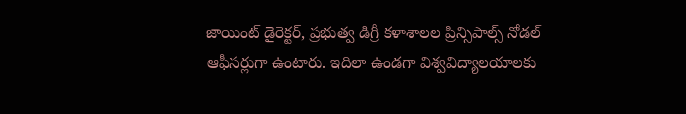జాయింట్ డైరెక్టర్, ప్రభుత్వ డిగ్రీ కళాశాలల ప్రిన్సిపాల్స్ నోడల్ ఆఫీసర్లుగా ఉంటారు. ఇదిలా ఉండగా విశ్వవిద్యాలయాలకు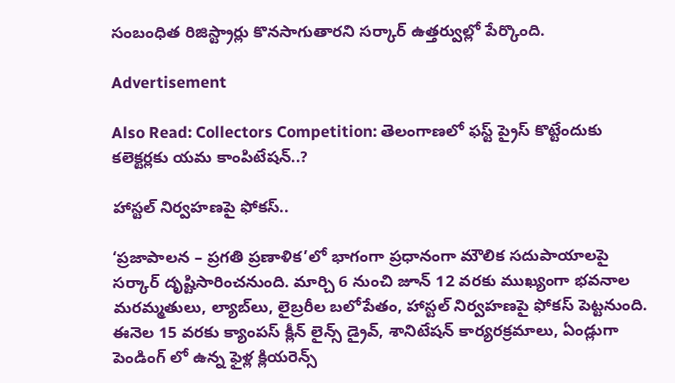సంబంధిత రిజిస్ట్రార్లు కొనసాగుతారని సర్కార్ ఉత్తర్వుల్లో పేర్కొంది.

Advertisement

Also Read: Collectors Competition: తెలంగాణలో ఫస్ట్ ప్రైస్ కొట్టేందుకు కలెక్టర్లకు యమ కాంపిటేషన్..?

హాస్టల్ నిర్వహణపై ఫోకస్..

‘ప్రజాపాలన – ప్రగతి ప్రణాళిక’లో భాగంగా ప్రధానంగా మౌలిక సదుపాయాలపై సర్కార్ దృష్టిసారించనుంది. మార్చి 6 నుంచి జూన్ 12 వరకు ముఖ్యంగా భవనాల మరమ్మతులు, ల్యాబ్‌లు, లైబ్రరీల బలోపేతం, హాస్టల్ నిర్వహణపై ఫోకస్ పెట్టనుంది. ఈనెల 15 వరకు క్యాంపస్ క్లీన్ లైన్స్ డ్రైవ్, శానిటేషన్ కార్యరక్రమాలు, ఏండ్లుగా పెండింగ్ లో ఉన్న ఫైళ్ల క్లియరెన్స్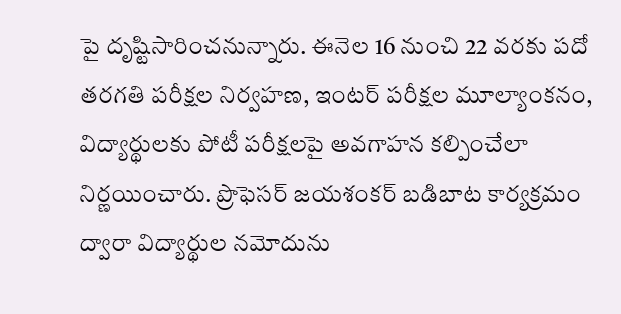పై దృష్టిసారించనున్నారు. ఈనెల 16 నుంచి 22 వరకు పదో తరగతి పరీక్షల నిర్వహణ, ఇంటర్ పరీక్షల మూల్యాంకనం, విద్యార్థులకు పోటీ పరీక్షలపై అవగాహన కల్పించేలా నిర్ణయించారు. ప్రొఫెసర్ జయశంకర్ బడిబాట కార్యక్రమం ద్వారా విద్యార్థుల నమోదును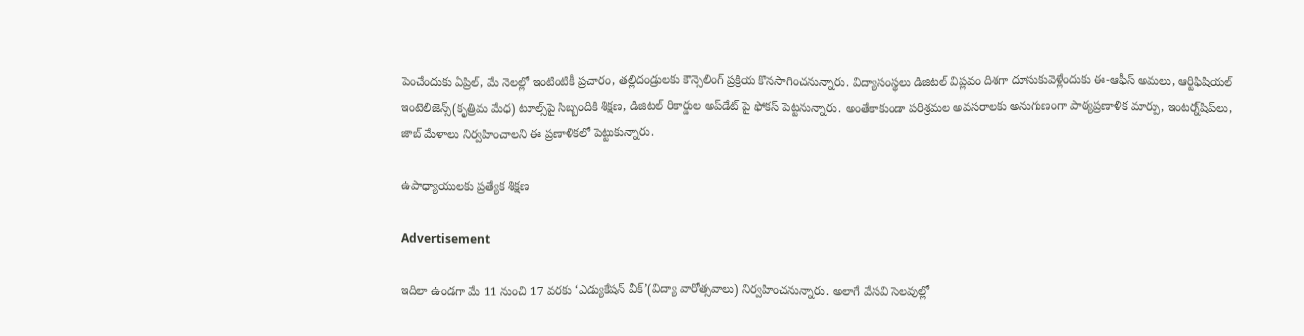పెంచేందుకు ఏప్రిల్, మే నెలల్లో ఇంటింటికీ ప్రచారం, తల్లిదండ్రులకు కౌన్సెలింగ్ ప్రక్రియ కొనసాగించనున్నారు. విద్యాసంస్థలు డిజిటల్ విప్లవం దిశగా దూసుకువెళ్లేందుకు ఈ-ఆఫీస్ అమలు, ఆర్టిఫిషియల్ ఇంటెలిజెన్స్(కృత్రిమ మేధ) టూల్స్‌పై సిబ్బందికి శిక్షణ, డిజిటల్ రికార్డుల అప్‌డేట్ పై ఫోకస్ పెట్టనున్నారు. అంతేకాకుండా పరిశ్రమల అవసరాలకు అనుగుణంగా పాఠ్యప్రణాళిక మార్పు, ఇంటర్న్‌షిప్‌లు, జాబ్ మేళాలు నిర్వహించాలని ఈ ప్రణాళికలో పెట్టుకున్నారు.

ఉపాధ్యాయులకు ప్రత్యేక శిక్షణ

Advertisement

ఇదిలా ఉండగా మే 11 నుంచి 17 వరకు ‘ఎడ్యుకేషన్ వీక్’(విద్యా వారోత్సవాలు) నిర్వహించనున్నారు. అలాగే వేసవి సెలవుల్లో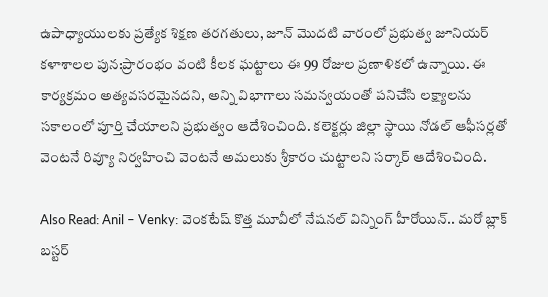ఉపాధ్యాయులకు ప్రత్యేక శిక్షణ తరగతులు, జూన్ మొదటి వారంలో ప్రభుత్వ జూనియర్ కళాశాలల పున:ప్రారంభం వంటి కీలక ఘట్టాలు ఈ 99 రోజుల ప్రణాళికలో ఉన్నాయి. ఈ కార్యక్రమం అత్యవసరమైనదని, అన్ని విభాగాలు సమన్వయంతో పనిచేసి లక్ష్యాలను సకాలంలో పూర్తి చేయాలని ప్రభుత్వం ఆదేశించింది. కలెక్టర్లు జిల్లా స్థాయి నోడల్ ఆఫీసర్లతో వెంటనే రివ్యూ నిర్వహించి వెంటనే అమలుకు శ్రీకారం చుట్టాలని సర్కార్ ఆదేశించింది.

Also Read: Anil – Venky: వెంకటేష్ కొత్త మూవీలో నేషనల్ విన్నింగ్ హీరోయిన్.. మరో బ్లాక్ బస్టర్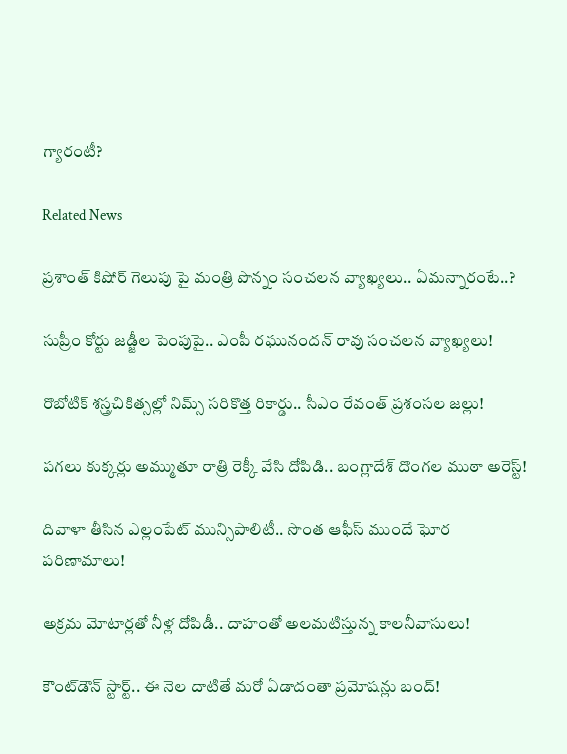గ్యారంటీ?

Related News

ప్రశాంత్ కిషోర్ గెలుపు పై మంత్రి పొన్నం సంచలన వ్యాఖ్యలు.. ఏమన్నారంటే..?

సుప్రీం కోర్టు జడ్జీల పెంపుపై.. ఎంపీ రఘునందన్ రావు సంచలన వ్యాఖ్యలు!

రొబోటిక్ శస్త్రచికిత్సల్లో నిమ్స్ సరికొత్త రికార్డు.. సీఎం రేవంత్ ప్రశంసల జల్లు!

పగలు కుక్కర్లు అమ్ముతూ రాత్రి రెక్కీ వేసి దోపిడి.. బంగ్లాదేశ్ దొంగల ముఠా అరెస్ట్!

దివాళా తీసిన ఎల్లంపేట్ మున్సిపాలిటీ.. సొంత ఆఫీస్ ముందే ఘోర పరిణామాలు!

అక్రమ మోటార్లతో నీళ్ల దోపిడీ.. దాహంతో అలమటిస్తున్న కాలనీవాసులు!

కౌంట్‌డౌన్ స్టార్ట్.. ఈ నెల దాటితే మరో ఏడాదంతా ప్రమోషన్లు బంద్!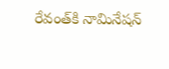రేవంత్‌కి నామినేషన్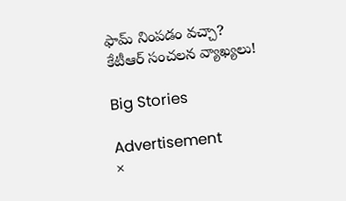ఫామ్ నింపడం వచ్చా? కేటీఆర్ సంచలన వ్యాఖ్యలు!

Big Stories

Advertisement
×